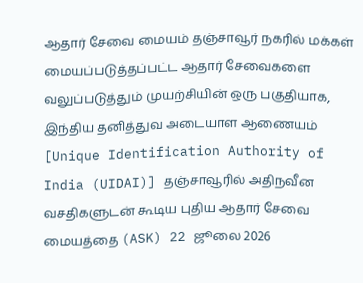ஆதார் சேவை மையம் தஞ்சாவூர் நகரில் மக்கள் மையப்படுத்தப்பட்ட ஆதார் சேவைகளை வலுப்படுத்தும் முயற்சியின் ஒரு பகுதியாக, இந்திய தனித்துவ அடையாள ஆணையம் [Unique Identification Authority of India (UIDAI)] தஞ்சாவூரில் அதிநவீன வசதிகளுடன் கூடிய புதிய ஆதார் சேவை மையத்தை (ASK) 22 ஜூலை 2026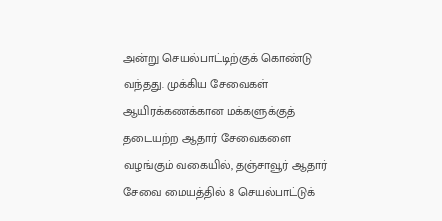அன்று செயல்பாட்டிற்குக் கொண்டு வந்தது. முக்கிய சேவைகள் ஆயிரக்கணக்கான மக்களுக்குத் தடையற்ற ஆதார் சேவைகளை வழங்கும் வகையில், தஞ்சாவூர் ஆதார் சேவை மையத்தில் 8 செயல்பாட்டுக்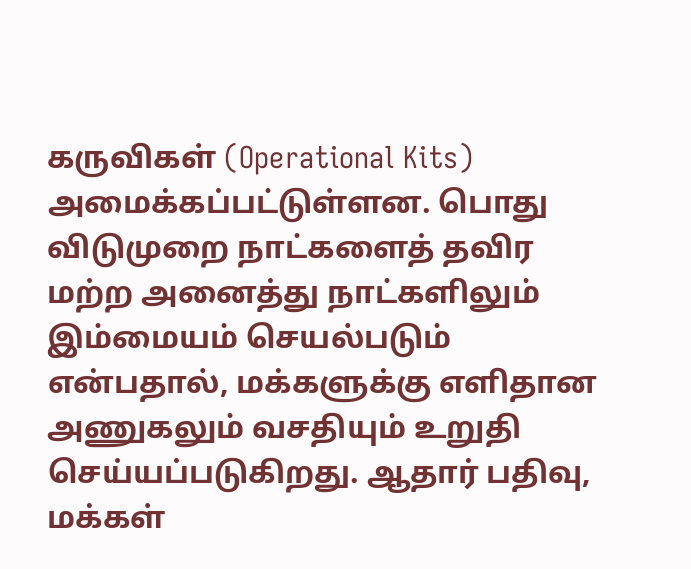கருவிகள் (Operational Kits) அமைக்கப்பட்டுள்ளன. பொது விடுமுறை நாட்களைத் தவிர மற்ற அனைத்து நாட்களிலும் இம்மையம் செயல்படும் என்பதால், மக்களுக்கு எளிதான அணுகலும் வசதியும் உறுதி செய்யப்படுகிறது. ஆதார் பதிவு, மக்கள்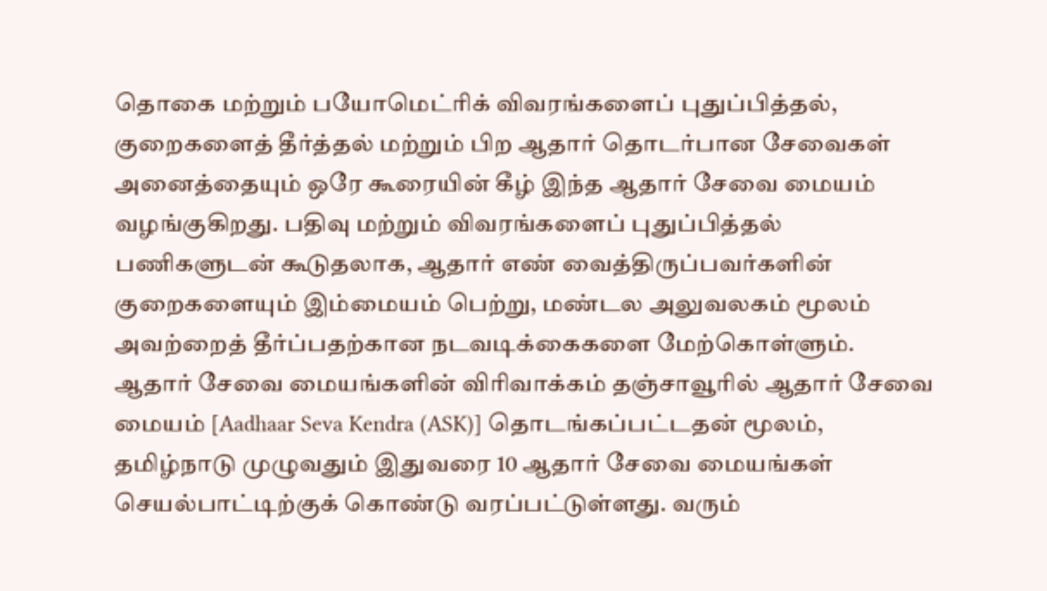தொகை மற்றும் பயோமெட்ரிக் விவரங்களைப் புதுப்பித்தல், குறைகளைத் தீர்த்தல் மற்றும் பிற ஆதார் தொடர்பான சேவைகள் அனைத்தையும் ஒரே கூரையின் கீழ் இந்த ஆதார் சேவை மையம் வழங்குகிறது. பதிவு மற்றும் விவரங்களைப் புதுப்பித்தல் பணிகளுடன் கூடுதலாக, ஆதார் எண் வைத்திருப்பவர்களின் குறைகளையும் இம்மையம் பெற்று, மண்டல அலுவலகம் மூலம் அவற்றைத் தீர்ப்பதற்கான நடவடிக்கைகளை மேற்கொள்ளும். ஆதார் சேவை மையங்களின் விரிவாக்கம் தஞ்சாவூரில் ஆதார் சேவை மையம் [Aadhaar Seva Kendra (ASK)] தொடங்கப்பட்டதன் மூலம், தமிழ்நாடு முழுவதும் இதுவரை 10 ஆதார் சேவை மையங்கள் செயல்பாட்டிற்குக் கொண்டு வரப்பட்டுள்ளது. வரும்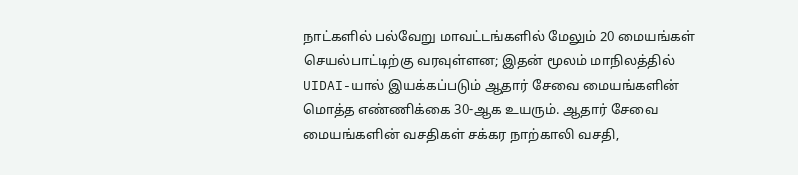நாட்களில் பல்வேறு மாவட்டங்களில் மேலும் 20 மையங்கள் செயல்பாட்டிற்கு வரவுள்ளன; இதன் மூலம் மாநிலத்தில் UIDAI-யால் இயக்கப்படும் ஆதார் சேவை மையங்களின் மொத்த எண்ணிக்கை 30-ஆக உயரும். ஆதார் சேவை மையங்களின் வசதிகள் சக்கர நாற்காலி வசதி,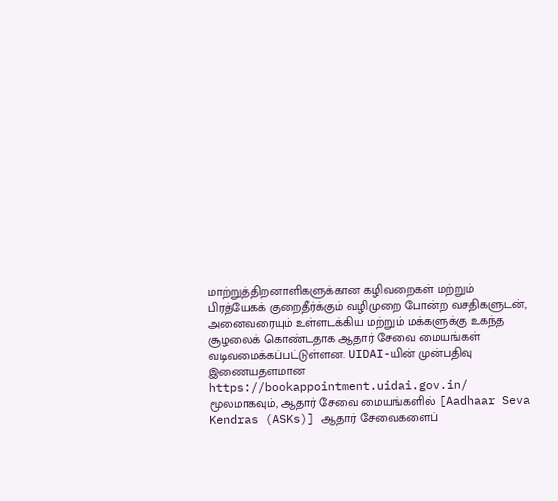மாற்றுத்திறனாளிகளுக்கான கழிவறைகள் மற்றும் பிரத்யேகக் குறைதீர்க்கும் வழிமுறை போன்ற வசதிகளுடன், அனைவரையும் உள்ளடக்கிய மற்றும் மக்களுக்கு உகந்த சூழலைக் கொண்டதாக ஆதார் சேவை மையங்கள் வடிவமைக்கப்பட்டுள்ளன. UIDAI-யின் முன்பதிவு இணையதளமான https://bookappointment.uidai.gov.in/ மூலமாகவும், ஆதார் சேவை மையங்களில் [Aadhaar Seva Kendras (ASKs)] ஆதார் சேவைகளைப்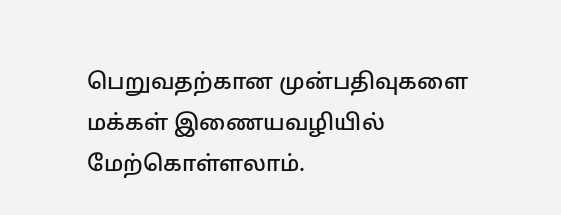பெறுவதற்கான முன்பதிவுகளை மக்கள் இணையவழியில் மேற்கொள்ளலாம்.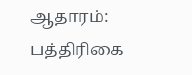ஆதாரம்: பத்திரிகை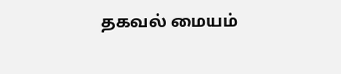தகவல் மையம்